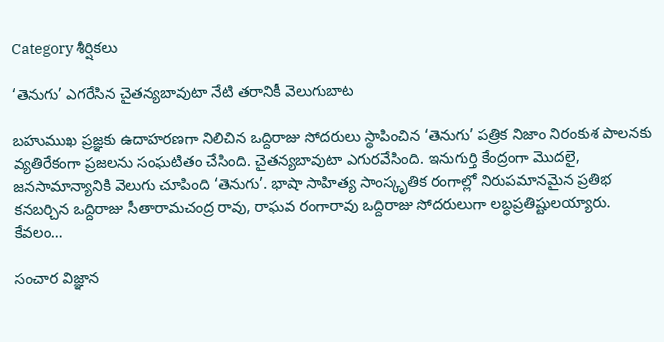Category శీర్షికలు

‘తెనుగు’ ఎగరేసిన చైతన్యబావుటా నేటి తరానికీ వెలుగుబాట

బహుముఖ ప్రజ్ఞకు ఉదాహరణగా నిలిచిన ఒద్దిరాజు సోదరులు స్థాపించిన ‘తెనుగు’ పత్రిక నిజాం నిరంకుశ పాలనకు వ్యతిరేకంగా ప్రజలను సంఘటితం చేసింది. చైతన్యబావుటా ఎగురవేసింది. ఇనుగుర్తి కేంద్రంగా మొదలై, జనసామాన్యానికి వెలుగు చూపింది ‘తెనుగు’. భాషా సాహిత్య సాంస్కృతిక రంగాల్లో నిరుపమానమైన ప్రతిభ కనబర్చిన ఒద్దిరాజు సీతారామచంద్ర రావు, రాఘవ రంగారావు ఒద్దిరాజు సోదరులుగా లబ్ధప్రతిష్టులయ్యారు. కేవలం…

సంచార విజ్ఞాన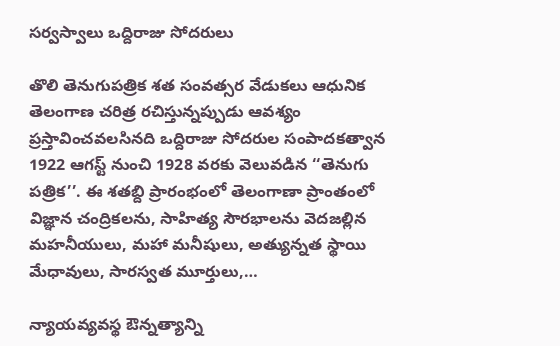సర్వస్వాలు ఒద్దిరాజు సోదరులు

తొలి తెనుగుపత్రిక శత సంవత్సర వేడుకలు ఆధునిక తెలంగాణ చరిత్ర రచిస్తున్నప్పుడు ఆవశ్యం ప్రస్తావించవలసినది ఒద్దిరాజు సోదరుల సంపాదకత్వాన 1922 ఆగస్ట్‌ నుంచి 1928 వరకు వెలువడిన ‘‘తెనుగు పత్రిక’’. ఈ శతబ్ది ప్రారంభంలో తెలంగాణా ప్రాంతంలో విజ్ఞాన చంద్రికలను, సాహిత్య సౌరభాలను వెదజల్లిన మహనీయులు, మహా మనీషులు, అత్యున్నత స్థాయి మేధావులు, సారస్వత మూర్తులు,…

న్యాయవ్యవస్థ ఔన్నత్యాన్ని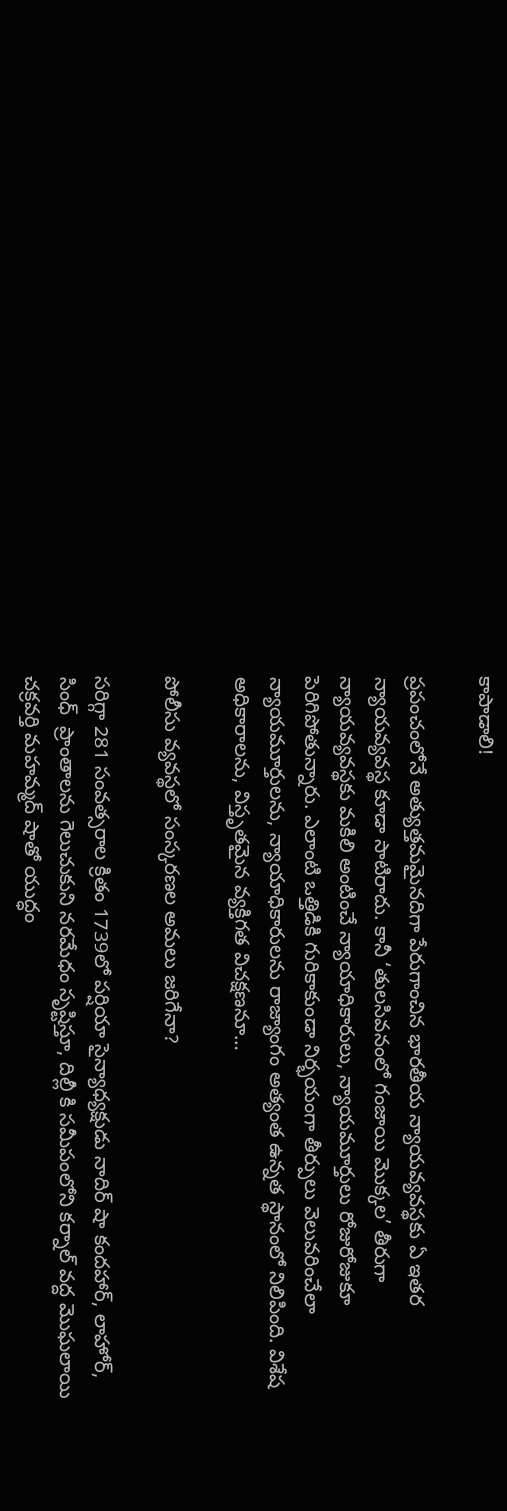కాపాడాలి!

ప్రపంచంలోనే అత్యుత్తమమైనదిగా పేరుగాంచిన భారతీయ న్యాయవ్యవస్థకు ఏ ఇతర న్యాయవ్యవస్థ కూడా సాటిరాదు. కానీ ‘తులసివనంలో గంజాయి మొక్కల’ తీరుగా న్యాయవ్యవస్థకు మకిలి అంటించే న్యాయాధికారులు, న్యాయమూర్తులు రోజురోజుకూ పెరిగిపోతున్నారు. ఎలాంటి ఒత్తిడికి గురికాకుండా నిర్భయంగా తీర్పులు వెలువరించేలా న్యాయమూర్తులను, న్యాయాధికారులను రాజ్యాంగం అత్యంత ఉన్నత స్థానంలో నిలిపింది. విశేష అధికారాలను, విస్తృతమైన వ్యక్తిగత విచక్షణనూ…

పోలీసు వ్యవస్థలో సంస్కరణల అమలు జరిగేనా?

సరిగ్గా 281 సంవత్సరాల క్రితం 1739లో పర్షియా సైన్యాధ్యక్షుడు నాదిర్‌ షా కందహార్‌, లాహోర్‌, సింధ్‌  ప్రాంతాలను గెలుచుకుని నరమేధం సృష్టిస్తూ, దిల్లీ కి సమీపంలోని కర్నాల్‌ వద్ద మొఘలాయి చక్రవర్తి మహమ్మద్‌ షాతో యుద్ధం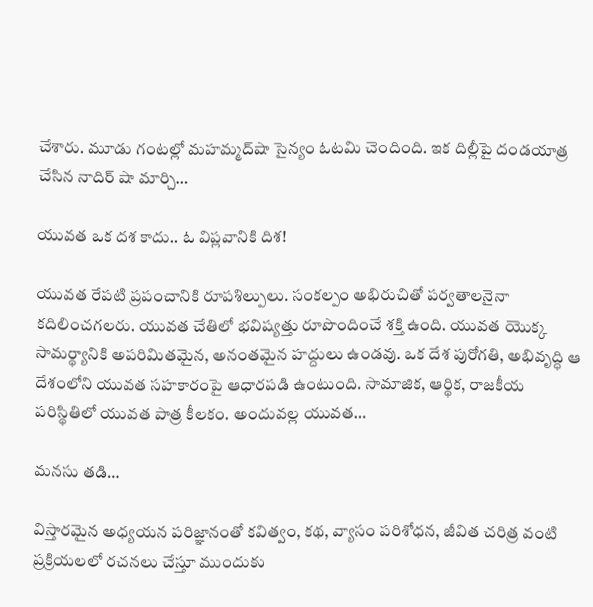చేశారు. మూడు గంటల్లో మహమ్మద్‌షా సైన్యం ఓటమి చెందింది. ఇక దిల్లీపై దండయాత్ర చేసిన నాదిర్‌ షా మార్చి…

యువత ఒక దశ కాదు.. ఓ విప్లవానికి దిశ!

యువత రేపటి ప్రపంచానికి రూపశిల్పులు. సంకల్పం అభిరుచితో పర్వతాలనైనా కదిలించగలరు. యువత చేతిలో భవిష్యత్తు రూపొందించే శక్తి ఉంది. యువత యొక్క సామర్థ్యానికి అపరిమితమైన, అనంతమైన హద్దులు ఉండవు. ఒక దేశ పురోగతి, అభివృద్ధి ఆ దేశంలోని యువత సహకారంపై ఆధారపడి ఉంటుంది. సామాజిక, ఆర్థిక, రాజకీయ పరిస్థితిలో యువత పాత్ర కీలకం. అందువల్ల యువత…

మనసు తడి…

విస్తారమైన అధ్యయన పరిజ్ఞానంతో కవిత్వం, కథ, వ్యాసం పరిశోధన, జీవిత చరిత్ర వంటి ప్రక్రియలలో రచనలు చేస్తూ ముందుకు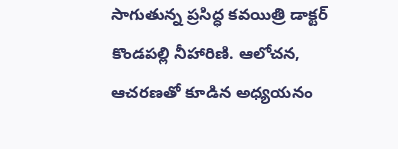సాగుతున్న ప్రసిద్ధ కవయిత్రి డాక్టర్‌ కొండపల్లి నీహారిణి. ఆలోచన, ఆచరణతో కూడిన అధ్యయనం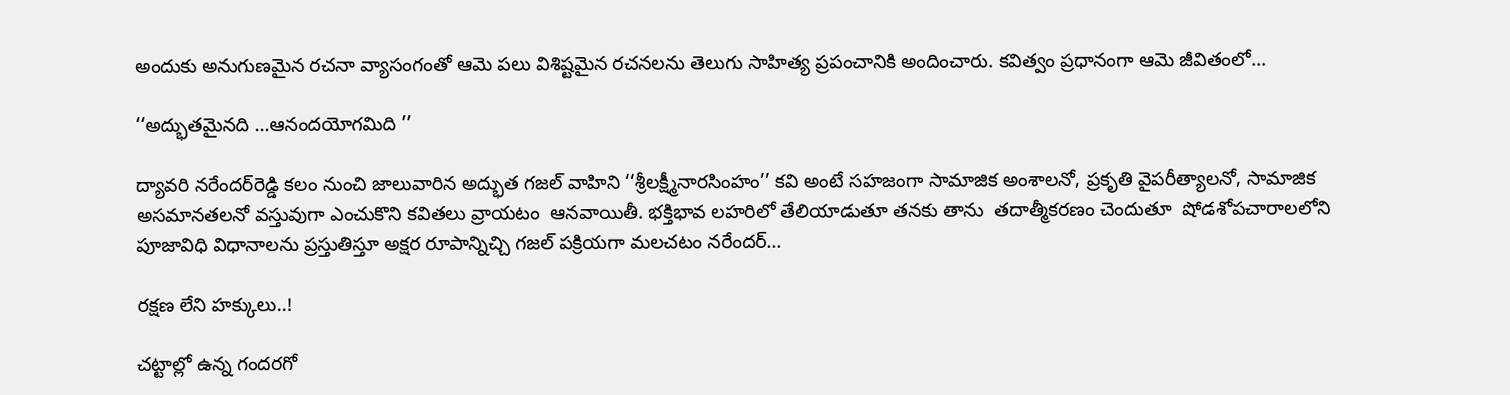అందుకు అనుగుణమైన రచనా వ్యాసంగంతో ఆమె పలు విశిష్టమైన రచనలను తెలుగు సాహిత్య ప్రపంచానికి అందించారు. కవిత్వం ప్రధానంగా ఆమె జీవితంలో…

‘‘అద్భుతమైనది …ఆనందయోగమిది ’’

ద్యావరి నరేందర్‌రెడ్డి కలం నుంచి జాలువారిన అద్భుత గజల్‌ వాహిని ‘‘శ్రీలక్ష్మీనారసింహం’’ కవి అంటే సహజంగా సామాజిక అంశాలనో, ప్రకృతి వైపరీత్యాలనో, సామాజిక అసమానతలనో వస్తువుగా ఎంచుకొని కవితలు వ్రాయటం  ఆనవాయితీ. భక్తిభావ లహరిలో తేలియాడుతూ తనకు తాను  తదాత్మీకరణం చెందుతూ  షోడశోపచారాలలోని పూజావిధి విధానాలను ప్రస్తుతిస్తూ అక్షర రూపాన్నిచ్చి గజల్‌ పక్రియగా మలచటం నరేందర్‌…

రక్షణ లేని హక్కులు..!

చట్టాల్లో ఉన్న గందరగో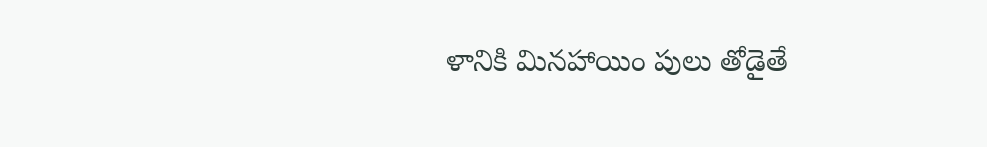ళానికి మినహాయిం పులు తోడైతే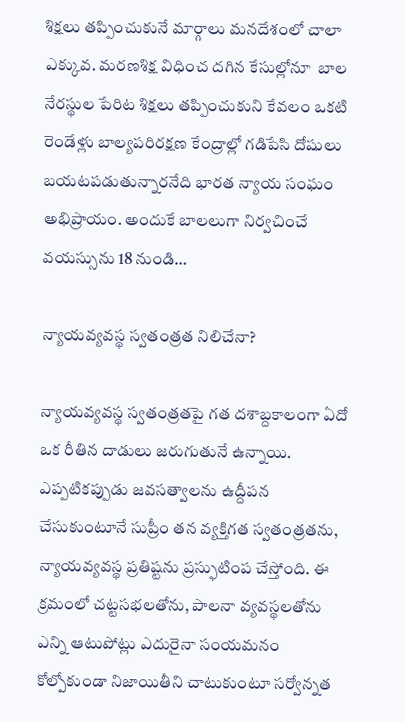శిక్షలు తప్పించుకునే మార్గాలు మనదేశంలో చాలా ఎక్కువ. మరణశిక్ష విధించ దగిన కేసుల్లోనూ  బాల నేరస్థుల పేరిట శిక్షలు తప్పించుకుని కేవలం ఒకటి రెండేళ్లు బాల్యపరిరక్షణ కేంద్రాల్లో గడిపేసి దోషులు బయటపడుతున్నారనేది భారత న్యాయ సంఘం అభిప్రాయం. అందుకే బాలలుగా నిర్వచించే వయస్సును 18 నుండి…

న్యాయవ్యవస్థ స్వతంత్రత నిలిచేనా?

న్యాయవ్యవస్థ స్వతంత్రతపై గత దశాబ్దకాలంగా ఏదో ఒక రీతిన దాడులు జరుగుతునే ఉన్నాయి. ఎప్పటికప్పుడు జవసత్వాలను ఉద్దీపన చేసుకుంటూనే సుప్రీం తన వ్యక్తిగత స్వతంత్రతను, న్యాయవ్యవస్థ ప్రతిష్టను ప్రస్ఫుటింప చేస్తోంది. ఈ క్రమంలో చట్టసభలతోను, పాలనా వ్యవస్థలతోను ఎన్ని ఆటుపోట్లు ఎదురైనా సంయమనం కోల్పోకుండా నిజాయితీని చాటుకుంటూ సర్వోన్నత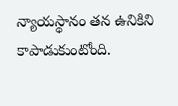న్యాయస్థానం తన ఉనికిని కాపాడుకుంటోంది.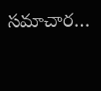సమాచార…